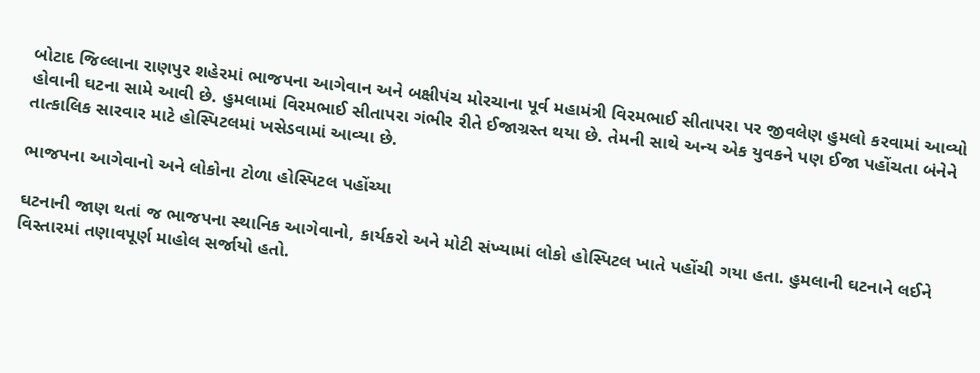બોટાદ જિલ્લાના રાણપુર શહેરમાં ભાજપના આગેવાન અને બક્ષીપંચ મોરચાના પૂર્વ મહામંત્રી વિરમભાઈ સીતાપરા પર જીવલેણ હુમલો કરવામાં આવ્યો હોવાની ઘટના સામે આવી છે. હુમલામાં વિરમભાઈ સીતાપરા ગંભીર રીતે ઈજાગ્રસ્ત થયા છે. તેમની સાથે અન્ય એક યુવકને પણ ઈજા પહોંચતા બંનેને તાત્કાલિક સારવાર માટે હોસ્પિટલમાં ખસેડવામાં આવ્યા છે.

ભાજપના આગેવાનો અને લોકોના ટોળા હોસ્પિટલ પહોંચ્યા

ઘટનાની જાણ થતાં જ ભાજપના સ્થાનિક આગેવાનો, કાર્યકરો અને મોટી સંખ્યામાં લોકો હોસ્પિટલ ખાતે પહોંચી ગયા હતા. હુમલાની ઘટનાને લઈને વિસ્તારમાં તણાવપૂર્ણ માહોલ સર્જાયો હતો.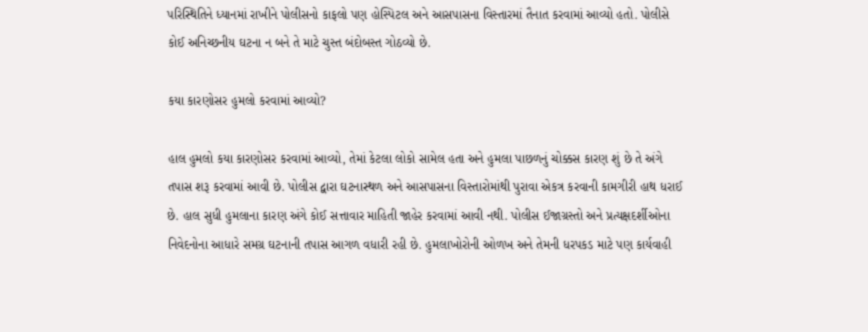પરિસ્થિતિને ધ્યાનમાં રાખીને પોલીસનો કાફલો પણ હોસ્પિટલ અને આસપાસના વિસ્તારમાં તૈનાત કરવામાં આવ્યો હતો. પોલીસે કોઈ અનિચ્છનીય ઘટના ન બને તે માટે ચુસ્ત બંદોબસ્ત ગોઠવ્યો છે.

કયા કારણોસર હુમલો કરવામાં આવ્યો?

હાલ હુમલો કયા કારણોસર કરવામાં આવ્યો, તેમાં કેટલા લોકો સામેલ હતા અને હુમલા પાછળનું ચોક્કસ કારણ શું છે તે અંગે તપાસ શરૂ કરવામાં આવી છે. પોલીસ દ્વારા ઘટનાસ્થળ અને આસપાસના વિસ્તારોમાંથી પુરાવા એકત્ર કરવાની કામગીરી હાથ ધરાઈ છે. હાલ સુધી હુમલાના કારણ અંગે કોઈ સત્તાવાર માહિતી જાહેર કરવામાં આવી નથી. પોલીસ ઈજાગ્રસ્તો અને પ્રત્યક્ષદર્શીઓના નિવેદનોના આધારે સમગ્ર ઘટનાની તપાસ આગળ વધારી રહી છે. હુમલાખોરોની ઓળખ અને તેમની ધરપકડ માટે પણ કાર્યવાહી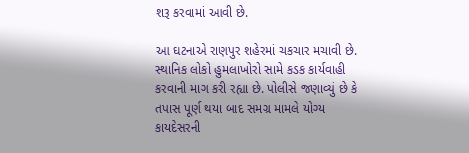શરૂ કરવામાં આવી છે.

આ ઘટનાએ રાણપુર શહેરમાં ચકચાર મચાવી છે. સ્થાનિક લોકો હુમલાખોરો સામે કડક કાર્યવાહી કરવાની માગ કરી રહ્યા છે. પોલીસે જણાવ્યું છે કે તપાસ પૂર્ણ થયા બાદ સમગ્ર મામલે યોગ્ય કાયદેસરની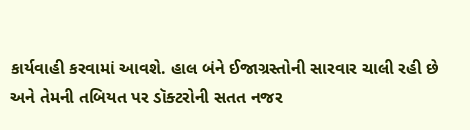કાર્યવાહી કરવામાં આવશે. હાલ બંને ઈજાગ્રસ્તોની સારવાર ચાલી રહી છે અને તેમની તબિયત પર ડૉક્ટરોની સતત નજર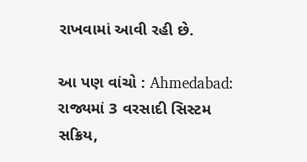રાખવામાં આવી રહી છે.

આ પણ વાંચો : Ahmedabad: રાજ્યમાં 3 વરસાદી સિસ્ટમ સક્રિય,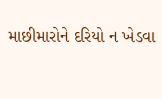માછીમારોને દરિયો ન ખેડવા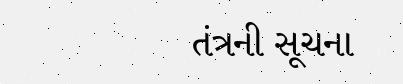તંત્રની સૂચના